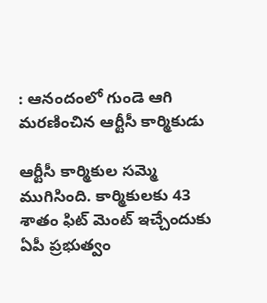: ఆనందంలో గుండె ఆగి మరణించిన ఆర్టీసీ కార్మికుడు

ఆర్టీసీ కార్మికుల సమ్మె ముగిసింది. కార్మికులకు 43 శాతం ఫిట్ మెంట్ ఇచ్చేందుకు ఏపీ ప్రభుత్వం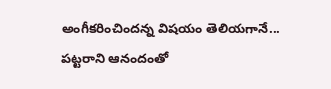అంగీకరించిందన్న విషయం తెలియగానే... పట్టరాని ఆనందంతో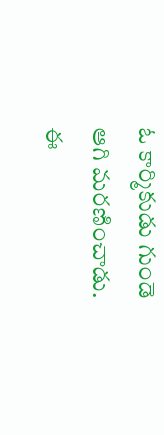ఓ కార్మికుడు గుండె ఆగి మరణించాడు. ఈ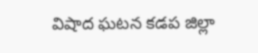విషాద ఘటన కడప జిల్లా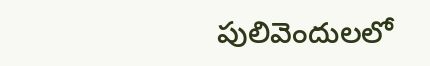పులివెందులలో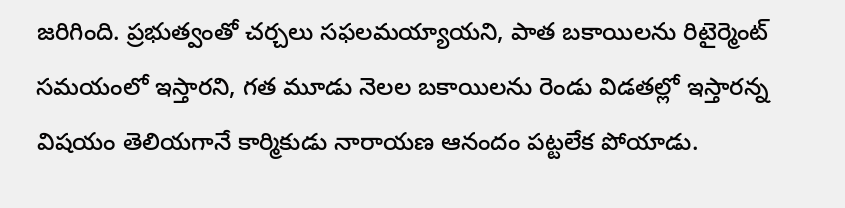జరిగింది. ప్రభుత్వంతో చర్చలు సఫలమయ్యాయని, పాత బకాయిలను రిటైర్మెంట్ సమయంలో ఇస్తారని, గత మూడు నెలల బకాయిలను రెండు విడతల్లో ఇస్తారన్న విషయం తెలియగానే కార్మికుడు నారాయణ ఆనందం పట్టలేక పోయాడు.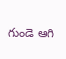గుండె ఆగి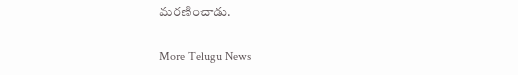మరణించాడు.

More Telugu News